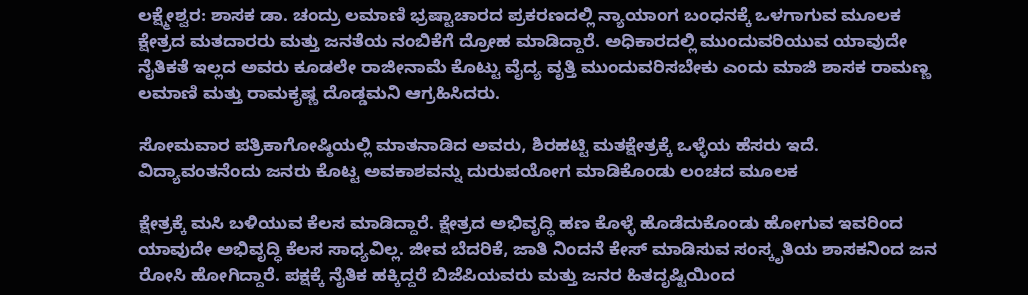ಲಕ್ಷ್ಮೇಶ್ವರ: ಶಾಸಕ ಡಾ. ಚಂದ್ರು ಲಮಾಣಿ ಭ್ರಷ್ಟಾಚಾರದ ಪ್ರಕರಣದಲ್ಲಿ ನ್ಯಾಯಾಂಗ ಬಂಧನಕ್ಕೆ ಒಳಗಾಗುವ ಮೂಲಕ ಕ್ಷೇತ್ರದ ಮತದಾರರು ಮತ್ತು ಜನತೆಯ ನಂಬಿಕೆಗೆ ದ್ರೋಹ ಮಾಡಿದ್ದಾರೆ. ಅಧಿಕಾರದಲ್ಲಿ ಮುಂದುವರಿಯುವ ಯಾವುದೇ ನೈತಿಕತೆ ಇಲ್ಲದ ಅವರು ಕೂಡಲೇ ರಾಜೀನಾಮೆ ಕೊಟ್ಟು ವೈದ್ಯ ವೃತ್ತಿ ಮುಂದುವರಿಸಬೇಕು ಎಂದು ಮಾಜಿ ಶಾಸಕ ರಾಮಣ್ಣ ಲಮಾಣಿ ಮತ್ತು ರಾಮಕೃಷ್ಣ ದೊಡ್ಡಮನಿ ಆಗ್ರಹಿಸಿದರು.

ಸೋಮವಾರ ಪತ್ರಿಕಾಗೋಷ್ಠಿಯಲ್ಲಿ ಮಾತನಾಡಿದ ಅವರು, ಶಿರಹಟ್ಟಿ ಮತಕ್ಷೇತ್ರಕ್ಕೆ ಒಳ್ಳೆಯ ಹೆಸರು ಇದೆ. ವಿದ್ಯಾವಂತನೆಂದು ಜನರು ಕೊಟ್ಟ ಅವಕಾಶವನ್ನು ದುರುಪಯೋಗ ಮಾಡಿಕೊಂಡು ಲಂಚದ ಮೂಲಕ

ಕ್ಷೇತ್ರಕ್ಕೆ ಮಸಿ ಬಳಿಯುವ ಕೆಲಸ ಮಾಡಿದ್ದಾರೆ. ಕ್ಷೇತ್ರದ ಅಭಿವೃದ್ಧಿ ಹಣ ಕೊಳ್ಳೆ ಹೊಡೆದುಕೊಂಡು ಹೋಗುವ ಇವರಿಂದ ಯಾವುದೇ ಅಭಿವೃದ್ಧಿ ಕೆಲಸ ಸಾಧ್ಯವಿಲ್ಲ. ಜೀವ ಬೆದರಿಕೆ, ಜಾತಿ ನಿಂದನೆ ಕೇಸ್ ಮಾಡಿಸುವ ಸಂಸ್ಕೃತಿಯ ಶಾಸಕನಿಂದ ಜನ ರೋಸಿ ಹೋಗಿದ್ದಾರೆ. ಪಕ್ಷಕ್ಕೆ ನೈತಿಕ ಹಕ್ಕಿದ್ದರೆ ಬಿಜೆಪಿಯವರು ಮತ್ತು ಜನರ ಹಿತದೃಷ್ಟಿಯಿಂದ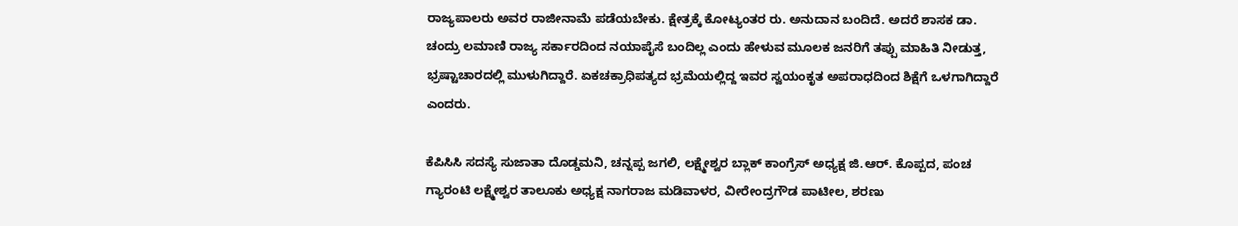ರಾಜ್ಯಪಾಲರು ಅವರ ರಾಜೀನಾಮೆ ಪಡೆಯಬೇಕು. ಕ್ಷೇತ್ರಕ್ಕೆ ಕೋಟ್ಯಂತರ ರು. ಅನುದಾನ ಬಂದಿದೆ. ಅದರೆ ಶಾಸಕ ಡಾ. ಚಂದ್ರು ಲಮಾಣಿ ರಾಜ್ಯ ಸರ್ಕಾರದಿಂದ ನಯಾಪೈಸೆ ಬಂದಿಲ್ಲ ಎಂದು ಹೇಳುವ ಮೂಲಕ ಜನರಿಗೆ ತಪ್ಪು ಮಾಹಿತಿ ನೀಡುತ್ತ, ಭ್ರಷ್ಟಾಚಾರದಲ್ಲಿ ಮುಳುಗಿದ್ದಾರೆ. ಏಕಚಕ್ರಾಧಿಪತ್ಯದ ಭ್ರಮೆಯಲ್ಲಿದ್ದ ಇವರ ಸ್ವಯಂಕೃತ ಅಪರಾಧದಿಂದ ಶಿಕ್ಷೆಗೆ ಒಳಗಾಗಿದ್ದಾರೆ ಎಂದರು.

ಕೆಪಿಸಿಸಿ ಸದಸ್ಯೆ ಸುಜಾತಾ ದೊಡ್ಡಮನಿ, ಚನ್ನಪ್ಪ ಜಗಲಿ, ಲಕ್ಷ್ಮೇಶ್ವರ ಬ್ಲಾಕ್ ಕಾಂಗ್ರೆಸ್ ಅಧ್ಯಕ್ಷ ಜಿ.ಆರ್. ಕೊಪ್ಪದ, ಪಂಚ ಗ್ಯಾರಂಟಿ ಲಕ್ಷ್ಮೇಶ್ವರ ತಾಲೂಕು ಅಧ್ಯಕ್ಷ ನಾಗರಾಜ ಮಡಿವಾಳರ, ವೀರೇಂದ್ರಗೌಡ ಪಾಟೀಲ, ಶರಣು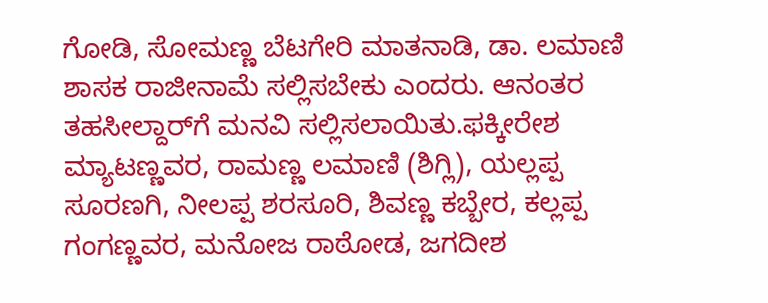ಗೋಡಿ, ಸೋಮಣ್ಣ ಬೆಟಗೇರಿ ಮಾತನಾಡಿ, ಡಾ. ಲಮಾಣಿ ಶಾಸಕ ರಾಜೀನಾಮೆ ಸಲ್ಲಿಸಬೇಕು ಎಂದರು. ಆನಂತರ ತಹಸೀಲ್ದಾರ್‌ಗೆ ಮನವಿ ಸಲ್ಲಿಸಲಾಯಿತು.ಫಕ್ಕೀರೇಶ ಮ್ಯಾಟಣ್ಣವರ, ರಾಮಣ್ಣ ಲಮಾಣಿ (ಶಿಗ್ಲಿ), ಯಲ್ಲಪ್ಪ ಸೂರಣಗಿ, ನೀಲಪ್ಪ ಶರಸೂರಿ, ಶಿವಣ್ಣ ಕಬ್ಬೇರ, ಕಲ್ಲಪ್ಪ ಗಂಗಣ್ಣವರ, ಮನೋಜ ರಾಠೋಡ, ಜಗದೀಶ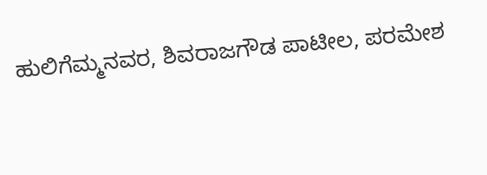ಹುಲಿಗೆಮ್ಮನವರ, ಶಿವರಾಜಗೌಡ ಪಾಟೀಲ, ಪರಮೇಶ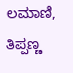ಲಮಾಣಿ, ತಿಪ್ಪಣ್ಣ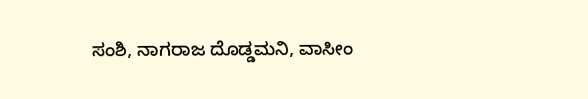ಸಂಶಿ, ನಾಗರಾಜ ದೊಡ್ಡಮನಿ, ವಾಸೀಂ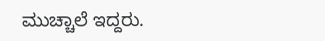ಮುಚ್ಚಾಲೆ ಇದ್ದರು.